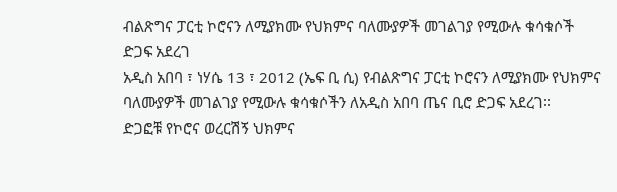ብልጽግና ፓርቲ ኮሮናን ለሚያክሙ የህክምና ባለሙያዎች መገልገያ የሚውሉ ቁሳቁሶች ድጋፍ አደረገ
አዲስ አበባ ፣ ነሃሴ 13 ፣ 2012 (ኤፍ ቢ ሲ) የብልጽግና ፓርቲ ኮሮናን ለሚያክሙ የህክምና ባለሙያዎች መገልገያ የሚውሉ ቁሳቁሶችን ለአዲስ አበባ ጤና ቢሮ ድጋፍ አደረገ፡፡
ድጋፎቹ የኮሮና ወረርሽኝ ህክምና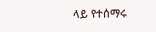ላይ የተሰማሩ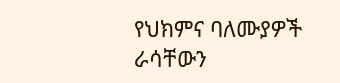የህክምና ባለሙያዎች ራሳቸውን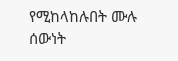የሚከላከሉበት ሙሉ ሰውነት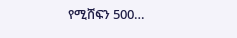የሚሸፍን 500…